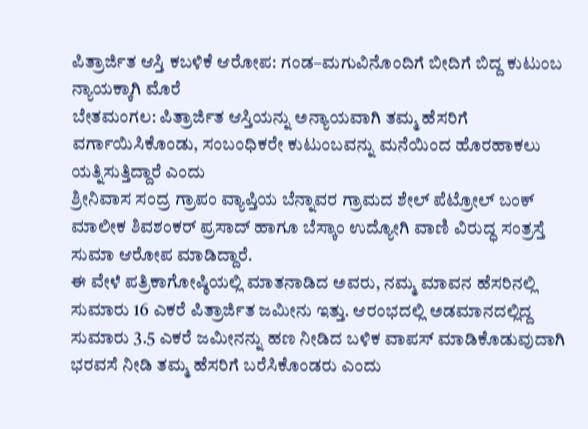ಪಿತ್ರಾರ್ಜಿತ ಆಸ್ತಿ ಕಬಳಿಕೆ ಆರೋಪ: ಗಂಡ–ಮಗುವಿನೊಂದಿಗೆ ಬೀದಿಗೆ ಬಿದ್ದ ಕುಟುಂಬ ನ್ಯಾಯಕ್ಕಾಗಿ ಮೊರೆ
ಬೇತಮಂಗಲ: ಪಿತ್ರಾರ್ಜಿತ ಆಸ್ತಿಯನ್ನು ಅನ್ಯಾಯವಾಗಿ ತಮ್ಮ ಹೆಸರಿಗೆ ವರ್ಗಾಯಿಸಿಕೊಂಡು, ಸಂಬಂಧಿಕರೇ ಕುಟುಂಬವನ್ನು ಮನೆಯಿಂದ ಹೊರಹಾಕಲು ಯತ್ನಿಸುತ್ತಿದ್ದಾರೆ ಎಂದು
ಶ್ರೀನಿವಾಸ ಸಂದ್ರ ಗ್ರಾಪಂ ವ್ಯಾಪ್ತಿಯ ಬೆನ್ನಾವರ ಗ್ರಾಮದ ಶೇಲ್ ಪೆಟ್ರೋಲ್ ಬಂಕ್ ಮಾಲೀಕ ಶಿವಶಂಕರ್ ಪ್ರಸಾದ್ ಹಾಗೂ ಬೆಸ್ಕಾಂ ಉದ್ಯೋಗಿ ವಾಣಿ ವಿರುದ್ಧ ಸಂತ್ರಸ್ತೆ ಸುಮಾ ಆರೋಪ ಮಾಡಿದ್ದಾರೆ.
ಈ ವೇಳೆ ಪತ್ರಿಕಾಗೋಷ್ಠಿಯಲ್ಲಿ ಮಾತನಾಡಿದ ಅವರು, ನಮ್ಮ ಮಾವನ ಹೆಸರಿನಲ್ಲಿ ಸುಮಾರು 16 ಎಕರೆ ಪಿತ್ರಾರ್ಜಿತ ಜಮೀನು ಇತ್ತು. ಆರಂಭದಲ್ಲಿ ಅಡಮಾನದಲ್ಲಿದ್ದ ಸುಮಾರು 3.5 ಎಕರೆ ಜಮೀನನ್ನು ಹಣ ನೀಡಿದ ಬಳಿಕ ವಾಪಸ್ ಮಾಡಿಕೊಡುವುದಾಗಿ ಭರವಸೆ ನೀಡಿ ತಮ್ಮ ಹೆಸರಿಗೆ ಬರೆಸಿಕೊಂಡರು ಎಂದು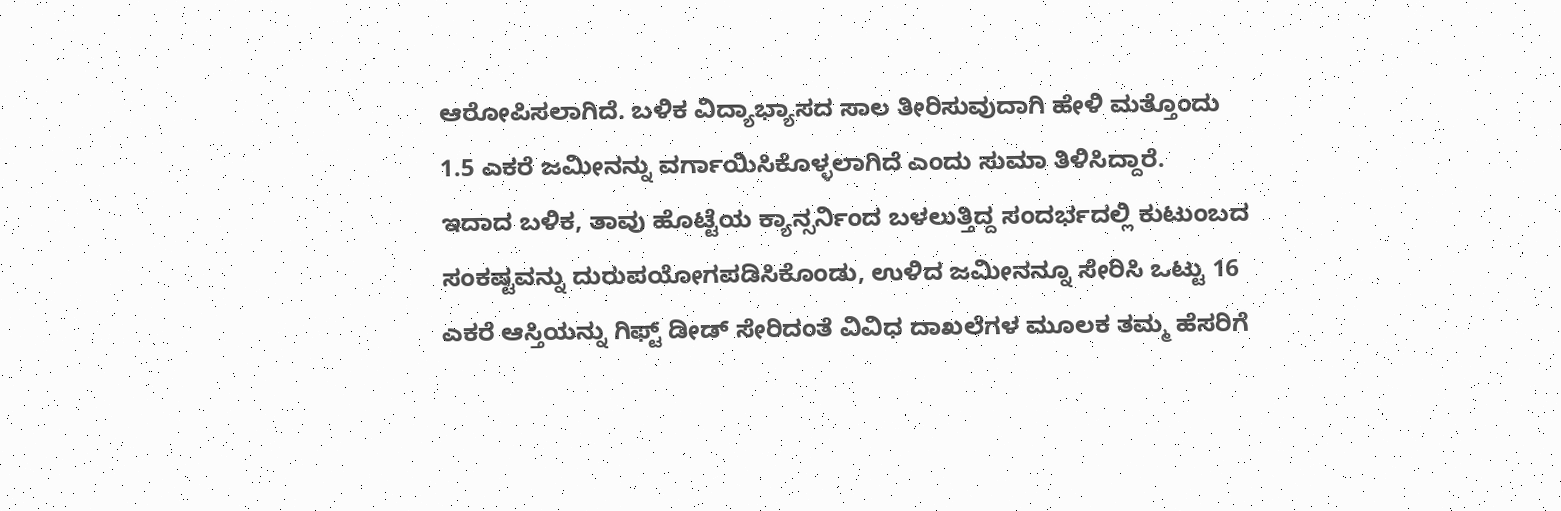ಆರೋಪಿಸಲಾಗಿದೆ. ಬಳಿಕ ವಿದ್ಯಾಭ್ಯಾಸದ ಸಾಲ ತೀರಿಸುವುದಾಗಿ ಹೇಳಿ ಮತ್ತೊಂದು 1.5 ಎಕರೆ ಜಮೀನನ್ನು ವರ್ಗಾಯಿಸಿಕೊಳ್ಳಲಾಗಿದೆ ಎಂದು ಸುಮಾ ತಿಳಿಸಿದ್ದಾರೆ.
ಇದಾದ ಬಳಿಕ, ತಾವು ಹೊಟ್ಟೆಯ ಕ್ಯಾನ್ಸರ್ನಿಂದ ಬಳಲುತ್ತಿದ್ದ ಸಂದರ್ಭದಲ್ಲಿ ಕುಟುಂಬದ ಸಂಕಷ್ಟವನ್ನು ದುರುಪಯೋಗಪಡಿಸಿಕೊಂಡು, ಉಳಿದ ಜಮೀನನ್ನೂ ಸೇರಿಸಿ ಒಟ್ಟು 16 ಎಕರೆ ಆಸ್ತಿಯನ್ನು ಗಿಫ್ಟ್ ಡೀಡ್ ಸೇರಿದಂತೆ ವಿವಿಧ ದಾಖಲೆಗಳ ಮೂಲಕ ತಮ್ಮ ಹೆಸರಿಗೆ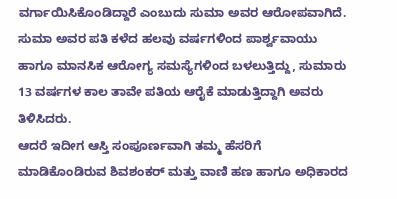ವರ್ಗಾಯಿಸಿಕೊಂಡಿದ್ದಾರೆ ಎಂಬುದು ಸುಮಾ ಅವರ ಆರೋಪವಾಗಿದೆ.
ಸುಮಾ ಅವರ ಪತಿ ಕಳೆದ ಹಲವು ವರ್ಷಗಳಿಂದ ಪಾರ್ಶ್ವವಾಯು ಹಾಗೂ ಮಾನಸಿಕ ಆರೋಗ್ಯ ಸಮಸ್ಯೆಗಳಿಂದ ಬಳಲುತ್ತಿದ್ದು, ಸುಮಾರು 13 ವರ್ಷಗಳ ಕಾಲ ತಾವೇ ಪತಿಯ ಆರೈಕೆ ಮಾಡುತ್ತಿದ್ದಾಗಿ ಅವರು ತಿಳಿಸಿದರು.
ಆದರೆ ಇದೀಗ ಆಸ್ತಿ ಸಂಪೂರ್ಣವಾಗಿ ತಮ್ಮ ಹೆಸರಿಗೆ ಮಾಡಿಕೊಂಡಿರುವ ಶಿವಶಂಕರ್ ಮತ್ತು ವಾಣಿ ಹಣ ಹಾಗೂ ಅಧಿಕಾರದ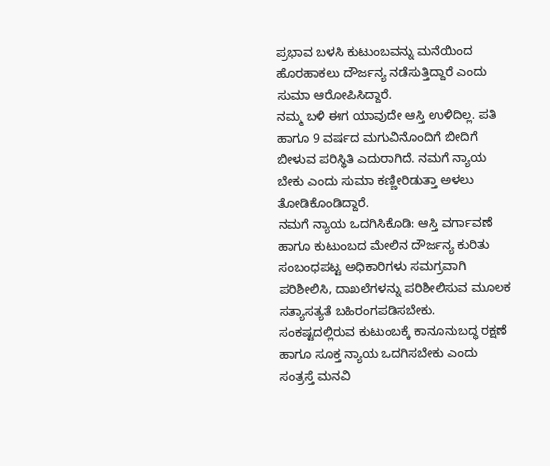ಪ್ರಭಾವ ಬಳಸಿ ಕುಟುಂಬವನ್ನು ಮನೆಯಿಂದ ಹೊರಹಾಕಲು ದೌರ್ಜನ್ಯ ನಡೆಸುತ್ತಿದ್ದಾರೆ ಎಂದು ಸುಮಾ ಆರೋಪಿಸಿದ್ದಾರೆ.
ನಮ್ಮ ಬಳಿ ಈಗ ಯಾವುದೇ ಆಸ್ತಿ ಉಳಿದಿಲ್ಲ. ಪತಿ ಹಾಗೂ 9 ವರ್ಷದ ಮಗುವಿನೊಂದಿಗೆ ಬೀದಿಗೆ ಬೀಳುವ ಪರಿಸ್ಥಿತಿ ಎದುರಾಗಿದೆ. ನಮಗೆ ನ್ಯಾಯ ಬೇಕು ಎಂದು ಸುಮಾ ಕಣ್ಣೀರಿಡುತ್ತಾ ಅಳಲು ತೋಡಿಕೊಂಡಿದ್ದಾರೆ.
ನಮಗೆ ನ್ಯಾಯ ಒದಗಿಸಿಕೊಡಿ: ಆಸ್ತಿ ವರ್ಗಾವಣೆ ಹಾಗೂ ಕುಟುಂಬದ ಮೇಲಿನ ದೌರ್ಜನ್ಯ ಕುರಿತು ಸಂಬಂಧಪಟ್ಟ ಅಧಿಕಾರಿಗಳು ಸಮಗ್ರವಾಗಿ ಪರಿಶೀಲಿಸಿ, ದಾಖಲೆಗಳನ್ನು ಪರಿಶೀಲಿಸುವ ಮೂಲಕ ಸತ್ಯಾಸತ್ಯತೆ ಬಹಿರಂಗಪಡಿಸಬೇಕು. ಸಂಕಷ್ಟದಲ್ಲಿರುವ ಕುಟುಂಬಕ್ಕೆ ಕಾನೂನುಬದ್ಧ ರಕ್ಷಣೆ ಹಾಗೂ ಸೂಕ್ತ ನ್ಯಾಯ ಒದಗಿಸಬೇಕು ಎಂದು ಸಂತ್ರಸ್ತೆ ಮನವಿ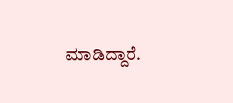ಮಾಡಿದ್ದಾರೆ.